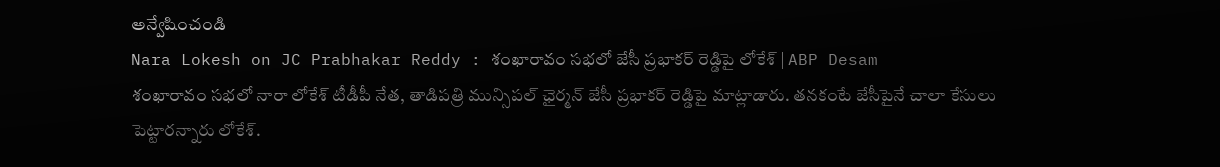అన్వేషించండి
Nara Lokesh on JC Prabhakar Reddy : శంఖారావం సభలో జేసీ ప్రభాకర్ రెడ్డిపై లోకేశ్ | ABP Desam
శంఖారావం సభలో నారా లోకేశ్ టీడీపీ నేత, తాడిపత్రి మున్సిపల్ ఛైర్మన్ జేసీ ప్రభాకర్ రెడ్డిపై మాట్లాడారు. తనకంటే జేసీపైనే చాలా కేసులు పెట్టారన్నారు లోకేశ్.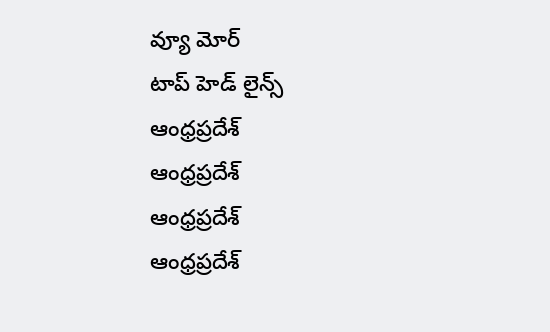వ్యూ మోర్
టాప్ హెడ్ లైన్స్
ఆంధ్రప్రదేశ్
ఆంధ్రప్రదేశ్
ఆంధ్రప్రదేశ్
ఆంధ్రప్రదేశ్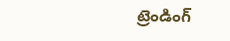ట్రెండింగ్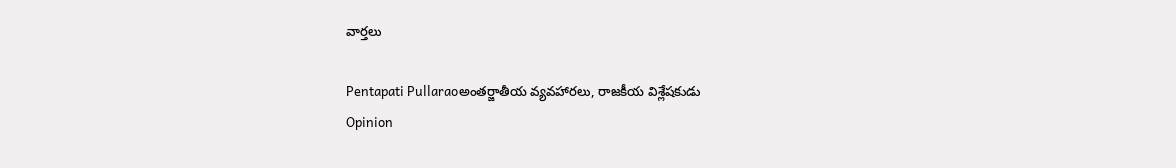వార్తలు

Pentapati Pullaraoఅంతర్జాతీయ వ్యవహారలు, రాజకీయ విశ్లేషకుడు
Opinion